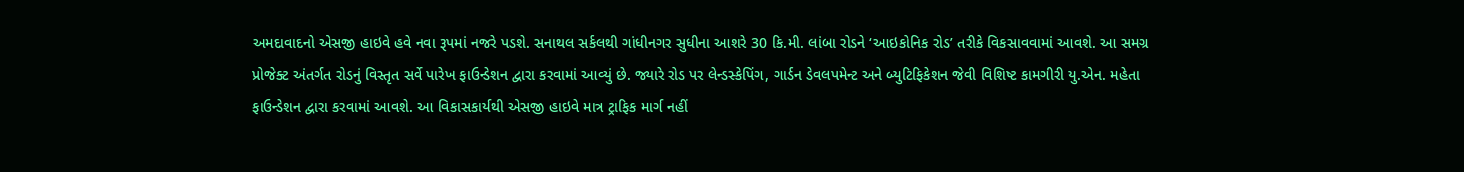અમદાવાદનો એસજી હાઇવે હવે નવા રૂપમાં નજરે પડશે. સનાથલ સર્કલથી ગાંધીનગર સુધીના આશરે 30 કિ.મી. લાંબા રોડને ‘આઇકોનિક રોડ’ તરીકે વિકસાવવામાં આવશે. આ સમગ્ર પ્રોજેક્ટ અંતર્ગત રોડનું વિસ્તૃત સર્વે પારેખ ફાઉન્ડેશન દ્વારા કરવામાં આવ્યું છે. જ્યારે રોડ પર લેન્ડસ્કેપિંગ, ગાર્ડન ડેવલપમેન્ટ અને બ્યુટિફિકેશન જેવી વિશિષ્ટ કામગીરી યુ.એન. મહેતા ફાઉન્ડેશન દ્વારા કરવામાં આવશે. આ વિકાસકાર્યથી એસજી હાઇવે માત્ર ટ્રાફિક માર્ગ નહીં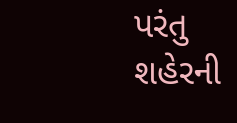પરંતુ શહેરની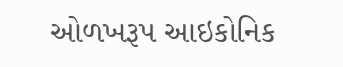ઓળખરૂપ આઇકોનિક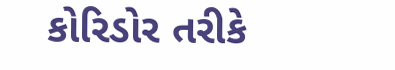કોરિડોર તરીકે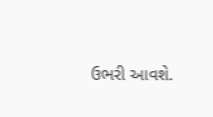ઉભરી આવશે.